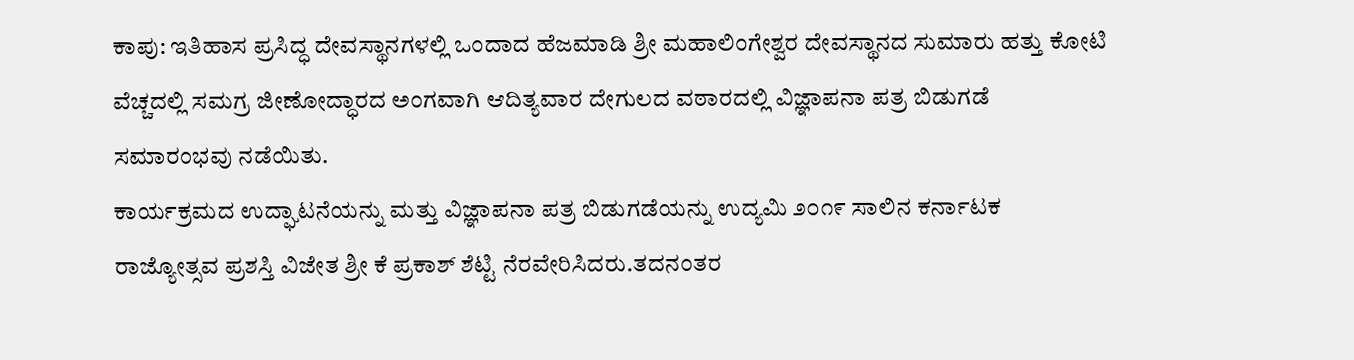ಕಾಪು: ಇತಿಹಾಸ ಪ್ರಸಿದ್ಧ ದೇವಸ್ಥಾನಗಳಲ್ಲಿ ಒಂದಾದ ಹೆಜಮಾಡಿ ಶ್ರೀ ಮಹಾಲಿಂಗೇಶ್ವರ ದೇವಸ್ಥಾನದ ಸುಮಾರು ಹತ್ತು ಕೋಟಿ ವೆಚ್ಚದಲ್ಲಿ ಸಮಗ್ರ ಜೀಣೋದ್ಧಾರದ ಅಂಗವಾಗಿ ಆದಿತ್ಯವಾರ ದೇಗುಲದ ವಠಾರದಲ್ಲಿ ವಿಜ್ಞಾಪನಾ ಪತ್ರ ಬಿಡುಗಡೆ ಸಮಾರಂಭವು ನಡೆಯಿತು.
ಕಾರ್ಯಕ್ರಮದ ಉದ್ಘಾಟನೆಯನ್ನು ಮತ್ತು ವಿಜ್ಞಾಪನಾ ಪತ್ರ ಬಿಡುಗಡೆಯನ್ನು ಉದ್ಯಮಿ ೨೦೧೯ ಸಾಲಿನ ಕರ್ನಾಟಕ ರಾಜ್ಯೋತ್ಸವ ಪ್ರಶಸ್ತಿ ವಿಜೇತ ಶ್ರೀ ಕೆ ಪ್ರಕಾಶ್ ಶೆಟ್ಟಿ ನೆರವೇರಿಸಿದರು.ತದನಂತರ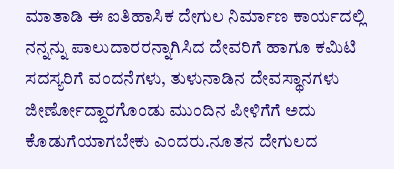ಮಾತಾಡಿ ಈ ಐತಿಹಾಸಿಕ ದೇಗುಲ ನಿರ್ಮಾಣ ಕಾರ್ಯದಲ್ಲಿ ನನ್ನನ್ನು ಪಾಲುದಾರರನ್ನಾಗಿಸಿದ ದೇವರಿಗೆ ಹಾಗೂ ಕಮಿಟಿ ಸದಸ್ಯರಿಗೆ ವಂದನೆಗಳು, ತುಳುನಾಡಿನ ದೇವಸ್ಥಾನಗಳು ಜೀರ್ಣೋದ್ದಾರಗೊಂಡು ಮುಂದಿನ ಪೀಳಿಗೆಗೆ ಅದು ಕೊಡುಗೆಯಾಗಬೇಕು ಎಂದರು.ನೂತನ ದೇಗುಲದ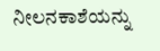ನೀಲನಕಾಶೆಯನ್ನು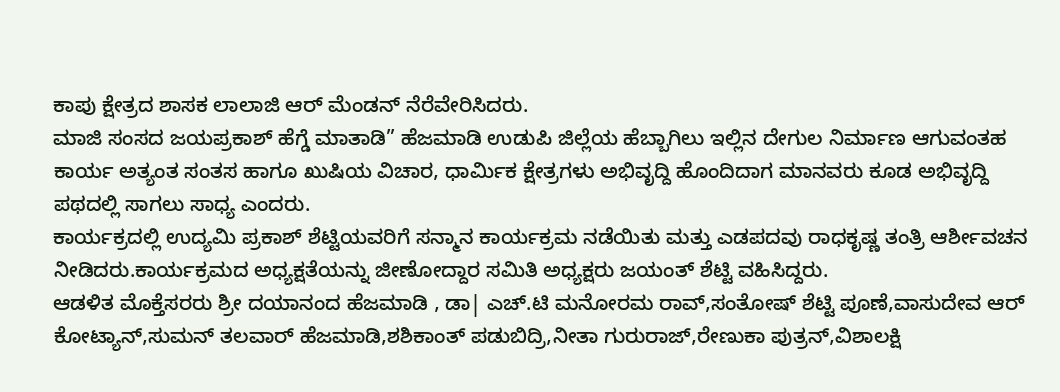ಕಾಪು ಕ್ಷೇತ್ರದ ಶಾಸಕ ಲಾಲಾಜಿ ಆರ್ ಮೆಂಡನ್ ನೆರೆವೇರಿಸಿದರು.
ಮಾಜಿ ಸಂಸದ ಜಯಪ್ರಕಾಶ್ ಹೆಗ್ಡೆ ಮಾತಾಡಿ” ಹೆಜಮಾಡಿ ಉಡುಪಿ ಜಿಲ್ಲೆಯ ಹೆಬ್ಬಾಗಿಲು ಇಲ್ಲಿನ ದೇಗುಲ ನಿರ್ಮಾಣ ಆಗುವಂತಹ ಕಾರ್ಯ ಅತ್ಯಂತ ಸಂತಸ ಹಾಗೂ ಖುಷಿಯ ವಿಚಾರ, ಧಾರ್ಮಿಕ ಕ್ಷೇತ್ರಗಳು ಅಭಿವೃದ್ದಿ ಹೊಂದಿದಾಗ ಮಾನವರು ಕೂಡ ಅಭಿವೃದ್ದಿ ಪಥದಲ್ಲಿ ಸಾಗಲು ಸಾಧ್ಯ ಎಂದರು.
ಕಾರ್ಯಕ್ರದಲ್ಲಿ ಉದ್ಯಮಿ ಪ್ರಕಾಶ್ ಶೆಟ್ಟಿಯವರಿಗೆ ಸನ್ಮಾನ ಕಾರ್ಯಕ್ರಮ ನಡೆಯಿತು ಮತ್ತು ಎಡಪದವು ರಾಧಕೃಷ್ಣ ತಂತ್ರಿ ಆರ್ಶೀವಚನ ನೀಡಿದರು.ಕಾರ್ಯಕ್ರಮದ ಅಧ್ಯಕ್ಷತೆಯನ್ನು ಜೀಣೋದ್ದಾರ ಸಮಿತಿ ಅಧ್ಯಕ್ಷರು ಜಯಂತ್ ಶೆಟ್ಟಿ ವಹಿಸಿದ್ದರು.
ಆಡಳಿತ ಮೊಕ್ತೆಸರರು ಶ್ರೀ ದಯಾನಂದ ಹೆಜಮಾಡಿ , ಡಾ| ಎಚ್.ಟಿ ಮನೋರಮ ರಾವ್,ಸಂತೋಷ್ ಶೆಟ್ಟಿ ಪೂಣೆ,ವಾಸುದೇವ ಆರ್ ಕೋಟ್ಯಾನ್,ಸುಮನ್ ತಲವಾರ್ ಹೆಜಮಾಡಿ,ಶಶಿಕಾಂತ್ ಪಡುಬಿದ್ರಿ,ನೀತಾ ಗುರುರಾಜ್,ರೇಣುಕಾ ಪುತ್ರನ್,ವಿಶಾಲಕ್ಷಿ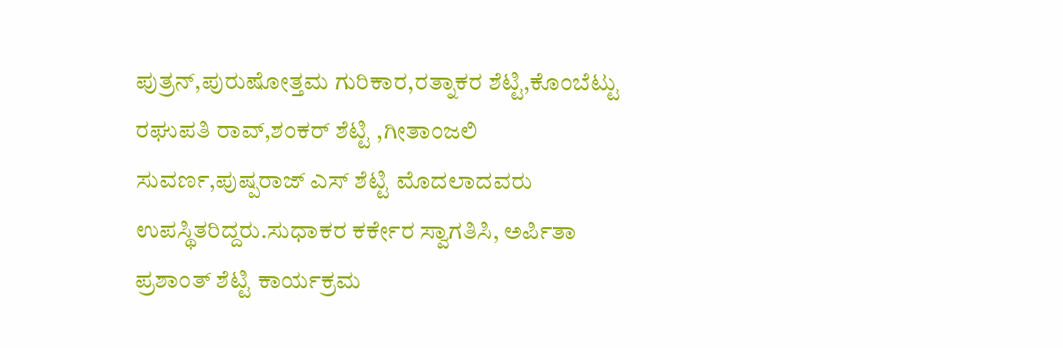ಪುತ್ರನ್,ಪುರುಷೋತ್ತಮ ಗುರಿಕಾರ,ರತ್ನಾಕರ ಶೆಟ್ಟಿ,ಕೊಂಬೆಟ್ಟು ರಘುಪತಿ ರಾವ್,ಶಂಕರ್ ಶೆಟ್ಟಿ ,ಗೀತಾಂಜಲಿ ಸುವರ್ಣ,ಪುಷ್ಪರಾಜ್ ಎಸ್ ಶೆಟ್ಟಿ ಮೊದಲಾದವರು ಉಪಸ್ಥಿತರಿದ್ದರು.ಸುಧಾಕರ ಕರ್ಕೇರ ಸ್ವಾಗತಿಸಿ, ಅರ್ಪಿತಾ ಪ್ರಶಾಂತ್ ಶೆಟ್ಟಿ ಕಾರ್ಯಕ್ರಮ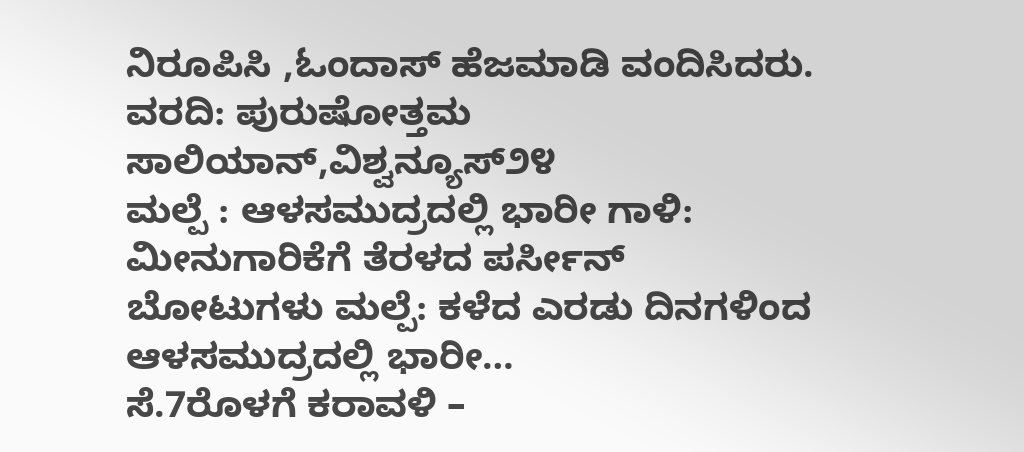ನಿರೂಪಿಸಿ ,ಓಂದಾಸ್ ಹೆಜಮಾಡಿ ವಂದಿಸಿದರು.
ವರದಿ: ಪುರುಷೋತ್ತಮ ಸಾಲಿಯಾನ್,ವಿಶ್ವನ್ಯೂಸ್೨೪
ಮಲ್ಪೆ : ಆಳಸಮುದ್ರದಲ್ಲಿ ಭಾರೀ ಗಾಳಿ: ಮೀನುಗಾರಿಕೆಗೆ ತೆರಳದ ಪರ್ಸೀನ್ ಬೋಟುಗಳು ಮಲ್ಪೆ: ಕಳೆದ ಎರಡು ದಿನಗಳಿಂದ ಆಳಸಮುದ್ರದಲ್ಲಿ ಭಾರೀ…
ಸೆ.7ರೊಳಗೆ ಕರಾವಳಿ –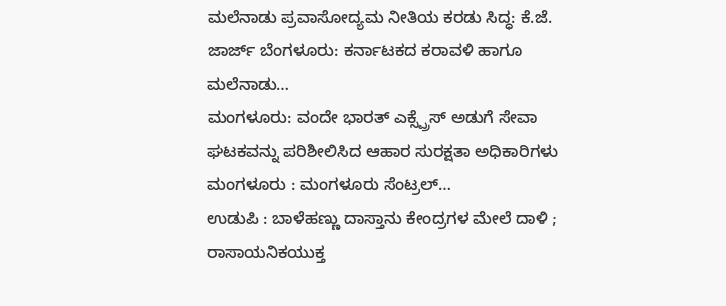ಮಲೆನಾಡು ಪ್ರವಾಸೋದ್ಯಮ ನೀತಿಯ ಕರಡು ಸಿದ್ಧ: ಕೆ.ಜೆ. ಜಾರ್ಜ್ ಬೆಂಗಳೂರು: ಕರ್ನಾಟಕದ ಕರಾವಳಿ ಹಾಗೂ ಮಲೆನಾಡು…
ಮಂಗಳೂರು: ವಂದೇ ಭಾರತ್ ಎಕ್ಸ್ಪ್ರೆಸ್ ಅಡುಗೆ ಸೇವಾ ಘಟಕವನ್ನು ಪರಿಶೀಲಿಸಿದ ಆಹಾರ ಸುರಕ್ಷತಾ ಅಧಿಕಾರಿಗಳು ಮಂಗಳೂರು : ಮಂಗಳೂರು ಸೆಂಟ್ರಲ್…
ಉಡುಪಿ : ಬಾಳೆಹಣ್ಣು ದಾಸ್ತಾನು ಕೇಂದ್ರಗಳ ಮೇಲೆ ದಾಳಿ ; ರಾಸಾಯನಿಕಯುಕ್ತ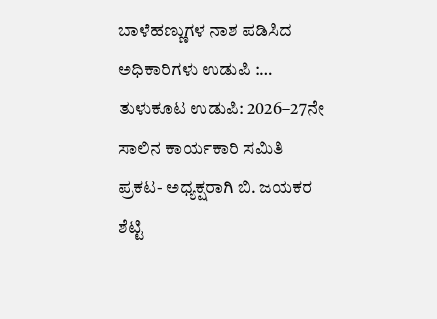ಬಾಳೆಹಣ್ಣುಗಳ ನಾಶ ಪಡಿಸಿದ ಅಧಿಕಾರಿಗಳು ಉಡುಪಿ :…
ತುಳುಕೂಟ ಉಡುಪಿ: 2026–27ನೇ ಸಾಲಿನ ಕಾರ್ಯಕಾರಿ ಸಮಿತಿ ಪ್ರಕಟ- ಅಧ್ಯಕ್ಷರಾಗಿ ಬಿ. ಜಯಕರ ಶೆಟ್ಟಿ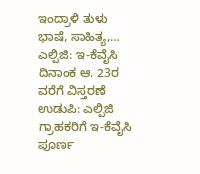ಇಂದ್ರಾಳಿ ತುಳು ಭಾಷೆ, ಸಾಹಿತ್ಯ,…
ಎಲ್ಪಿಜಿ: ಇ-ಕೆವೈಸಿ ದಿನಾಂಕ ಆ. 23ರ ವರೆಗೆ ವಿಸ್ತರಣೆ ಉಡುಪಿ: ಎಲ್ಪಿಜಿ ಗ್ರಾಹಕರಿಗೆ ಇ-ಕೆವೈಸಿ ಪೂರ್ಣ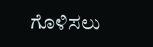ಗೊಳಿಸಲು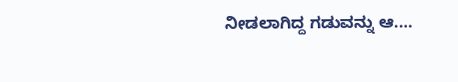ನೀಡಲಾಗಿದ್ದ ಗಡುವನ್ನು ಆ.…